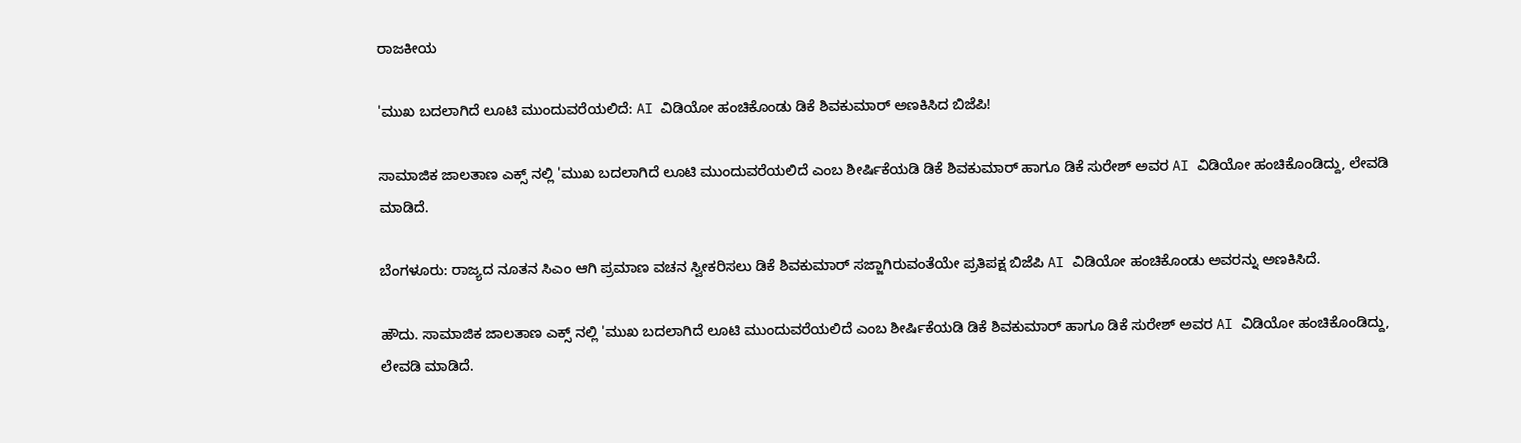ರಾಜಕೀಯ

'ಮುಖ ಬದಲಾಗಿದೆ ಲೂಟಿ ಮುಂದುವರೆಯಲಿದೆ: AI ವಿಡಿಯೋ ಹಂಚಿಕೊಂಡು ಡಿಕೆ ಶಿವಕುಮಾರ್ ಅಣಕಿಸಿದ ಬಿಜೆಪಿ!

ಸಾಮಾಜಿಕ ಜಾಲತಾಣ ಎಕ್ಸ್ ನಲ್ಲಿ 'ಮುಖ ಬದಲಾಗಿದೆ ಲೂಟಿ ಮುಂದುವರೆಯಲಿದೆ ಎಂಬ ಶೀರ್ಷಿಕೆಯಡಿ ಡಿಕೆ ಶಿವಕುಮಾರ್ ಹಾಗೂ ಡಿಕೆ ಸುರೇಶ್ ಅವರ AI ವಿಡಿಯೋ ಹಂಚಿಕೊಂಡಿದ್ದು, ಲೇವಡಿ ಮಾಡಿದೆ.

ಬೆಂಗಳೂರು: ರಾಜ್ಯದ ನೂತನ ಸಿಎಂ ಆಗಿ ಪ್ರಮಾಣ ವಚನ ಸ್ವೀಕರಿಸಲು ಡಿಕೆ ಶಿವಕುಮಾರ್ ಸಜ್ಜಾಗಿರುವಂತೆಯೇ ಪ್ರತಿಪಕ್ಷ ಬಿಜೆಪಿ AI ವಿಡಿಯೋ ಹಂಚಿಕೊಂಡು ಅವರನ್ನು ಅಣಕಿಸಿದೆ.

ಹೌದು. ಸಾಮಾಜಿಕ ಜಾಲತಾಣ ಎಕ್ಸ್ ನಲ್ಲಿ 'ಮುಖ ಬದಲಾಗಿದೆ ಲೂಟಿ ಮುಂದುವರೆಯಲಿದೆ ಎಂಬ ಶೀರ್ಷಿಕೆಯಡಿ ಡಿಕೆ ಶಿವಕುಮಾರ್ ಹಾಗೂ ಡಿಕೆ ಸುರೇಶ್ ಅವರ AI ವಿಡಿಯೋ ಹಂಚಿಕೊಂಡಿದ್ದು, ಲೇವಡಿ ಮಾಡಿದೆ.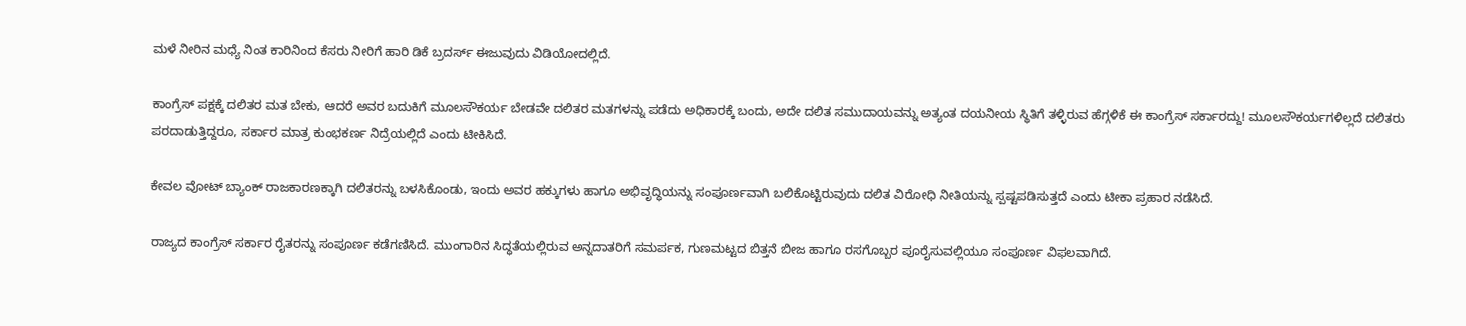ಮಳೆ ನೀರಿನ ಮಧ್ಯೆ ನಿಂತ ಕಾರಿನಿಂದ ಕೆಸರು ನೀರಿಗೆ ಹಾರಿ ಡಿಕೆ ಬ್ರದರ್ಸ್ ಈಜುವುದು ವಿಡಿಯೋದಲ್ಲಿದೆ.

ಕಾಂಗ್ರೆಸ್ ಪಕ್ಷಕ್ಕೆ ದಲಿತರ ಮತ ಬೇಕು, ಆದರೆ ಅವರ ಬದುಕಿಗೆ ಮೂಲಸೌಕರ್ಯ ಬೇಡವೇ ದಲಿತರ ಮತಗಳನ್ನು ಪಡೆದು ಅಧಿಕಾರಕ್ಕೆ ಬಂದು, ಅದೇ ದಲಿತ ಸಮುದಾಯವನ್ನು ಅತ್ಯಂತ ದಯನೀಯ ಸ್ಥಿತಿಗೆ ತಳ್ಳಿರುವ ಹೆಗ್ಗಳಿಕೆ ಈ ಕಾಂಗ್ರೆಸ್ ಸರ್ಕಾರದ್ದು! ಮೂಲಸೌಕರ್ಯಗಳಿಲ್ಲದೆ ದಲಿತರು ಪರದಾಡುತ್ತಿದ್ದರೂ, ಸರ್ಕಾರ ಮಾತ್ರ ಕುಂಭಕರ್ಣ ನಿದ್ರೆಯಲ್ಲಿದೆ ಎಂದು ಟೀಕಿಸಿದೆ.

ಕೇವಲ ವೋಟ್ ಬ್ಯಾಂಕ್ ರಾಜಕಾರಣಕ್ಕಾಗಿ ದಲಿತರನ್ನು ಬಳಸಿಕೊಂಡು, ಇಂದು ಅವರ ಹಕ್ಕುಗಳು ಹಾಗೂ ಅಭಿವೃದ್ಧಿಯನ್ನು ಸಂಪೂರ್ಣವಾಗಿ ಬಲಿಕೊಟ್ಟಿರುವುದು ದಲಿತ ವಿರೋಧಿ ನೀತಿಯನ್ನು ಸ್ಪಷ್ಟಪಡಿಸುತ್ತದೆ ಎಂದು ಟೀಕಾ ಪ್ರಹಾರ ನಡೆಸಿದೆ.

ರಾಜ್ಯದ ಕಾಂಗ್ರೆಸ್ ಸರ್ಕಾರ ರೈತರನ್ನು ಸಂಪೂರ್ಣ ಕಡೆಗಣಿಸಿದೆ. ಮುಂಗಾರಿನ ಸಿದ್ಧತೆಯಲ್ಲಿರುವ ಅನ್ನದಾತರಿಗೆ ಸಮರ್ಪಕ, ಗುಣಮಟ್ಟದ ಬಿತ್ತನೆ ಬೀಜ ಹಾಗೂ ರಸಗೊಬ್ಬರ ಪೂರೈಸುವಲ್ಲಿಯೂ ಸಂಪೂರ್ಣ ವಿಫಲವಾಗಿದೆ.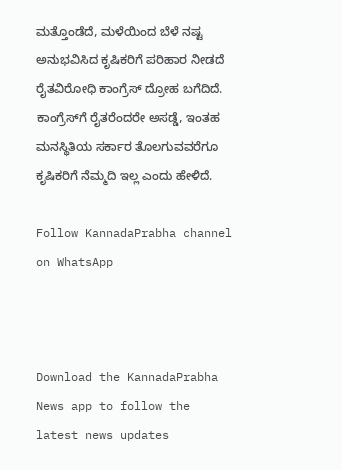ಮತ್ತೊಂಡೆದೆ, ಮಳೆಯಿಂದ ಬೆಳೆ ನಷ್ಟ ಅನುಭವಿಸಿದ ಕೃಷಿಕರಿಗೆ ಪರಿಹಾರ ನೀಡದೆ ರೈತವಿರೋಧಿ ಕಾಂಗ್ರೆಸ್ ದ್ರೋಹ ಬಗೆದಿದೆ. ಕಾಂಗ್ರೆಸ್‌ಗೆ ರೈತರೆಂದರೇ ಅಸಡ್ಡೆ, ಇಂತಹ ಮನಸ್ಥಿತಿಯ ಸರ್ಕಾರ ತೊಲಗುವವರೆಗೂ ಕೃಷಿಕರಿಗೆ ನೆಮ್ಮದಿ ಇಲ್ಲ ಎಂದು ಹೇಳಿದೆ.

Follow KannadaPrabha channel on WhatsApp



Download the KannadaPrabha News app to follow the latest news updates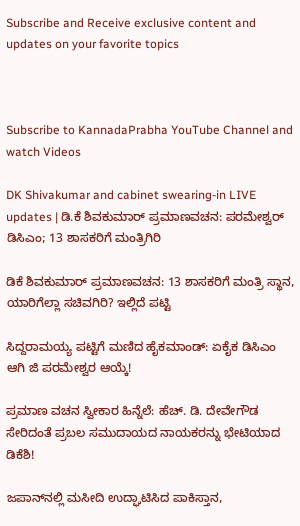Subscribe and Receive exclusive content and updates on your favorite topics



Subscribe to KannadaPrabha YouTube Channel and watch Videos

DK Shivakumar and cabinet swearing-in LIVE updates | ಡಿ.ಕೆ ಶಿವಕುಮಾರ್ ಪ್ರಮಾಣವಚನ: ಪರಮೇಶ್ವರ್ ಡಿಸಿಎಂ; 13 ಶಾಸಕರಿಗೆ ಮಂತ್ರಿಗಿರಿ

ಡಿಕೆ ಶಿವಕುಮಾರ್ ಪ್ರಮಾಣವಚನ: 13 ಶಾಸಕರಿಗೆ ಮಂತ್ರಿ ಸ್ಥಾನ, ಯಾರಿಗೆಲ್ಲಾ ಸಚಿವಗಿರಿ? ಇಲ್ಲಿದೆ ಪಟ್ಟಿ

ಸಿದ್ದರಾಮಯ್ಯ ಪಟ್ಟಿಗೆ ಮಣಿದ ಹೈಕಮಾಂಡ್: ಏಕೈಕ ಡಿಸಿಎಂ ಆಗಿ ಜಿ ಪರಮೇಶ್ವರ ಆಯ್ಕೆ!

ಪ್ರಮಾಣ ವಚನ ಸ್ವೀಕಾರ ಹಿನ್ನೆಲೆ: ಹೆಚ್. ಡಿ. ದೇವೇಗೌಡ ಸೇರಿದಂತೆ ಪ್ರಬಲ ಸಮುದಾಯದ ನಾಯಕರನ್ನು ಭೇಟಿಯಾದ ಡಿಕೆಶಿ!

ಜಪಾನ್‌ನಲ್ಲಿ ಮಸೀದಿ ಉದ್ಘಾಟಿಸಿದ ಪಾಕಿಸ್ತಾನ,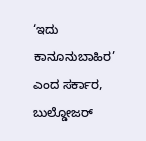‘ಇದು ಕಾನೂನುಬಾಹಿರ’ ಎಂದ ಸರ್ಕಾರ, ಬುಲ್ಡೋಜರ್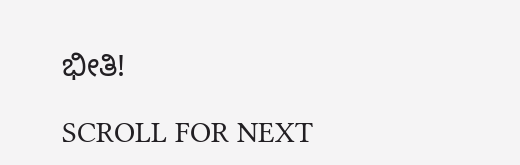ಭೀತಿ!

SCROLL FOR NEXT